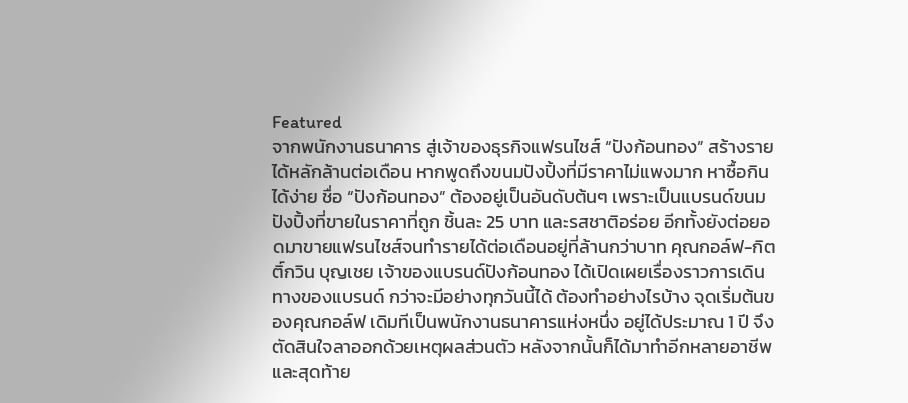Featured
จากพนักงานธนาคาร สู่เจ้าของธุรกิจแฟรนไชส์ “ปังก้อนทอง” สร้างรายได้หลักล้านต่อเดือน หากพูดถึงขนมปังปิ้งที่มีราคาไม่แพงมาก หาซื้อกินได้ง่าย ชื่อ “ปังก้อนทอง” ต้องอยู่เป็นอันดับต้นๆ เพราะเป็นแบรนด์ขนมปังปิ้งที่ขายในราคาที่ถูก ชิ้นละ 25 บาท และรสชาติอร่อย อีกทั้งยังต่อยอดมาขายแฟรนไชส์จนทำรายได้ต่อเดือนอยู่ที่ล้านกว่าบาท คุณกอล์ฟ-กิตติ์กวิน บุญเชย เจ้าของแบรนด์ปังก้อนทอง ได้เปิดเผยเรื่องราวการเดินทางของแบรนด์ กว่าจะมีอย่างทุกวันนี้ได้ ต้องทำอย่างไรบ้าง จุดเริ่มต้นของคุณกอล์ฟ เดิมทีเป็นพนักงานธนาคารแห่งหนึ่ง อยู่ได้ประมาณ 1 ปี จึงตัดสินใจลาออกด้วยเหตุผลส่วนตัว หลังจากนั้นก็ได้มาทำอีกหลายอาชีพ และสุดท้าย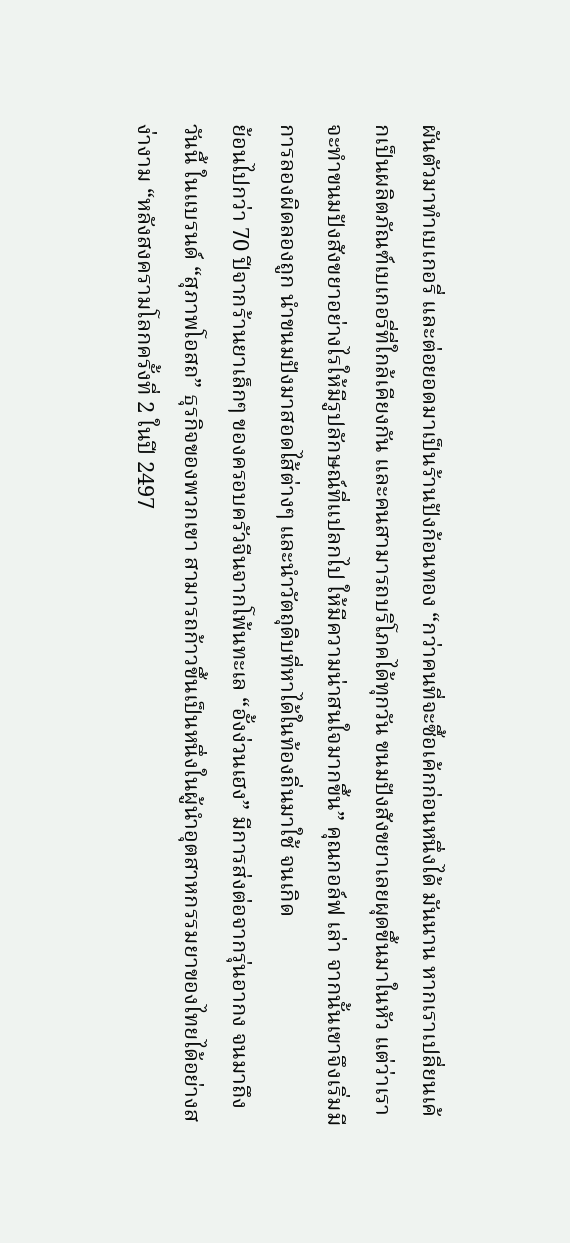ผันตัวมาทำเบเกอรี่ และต่อยอดมาเป็นร้านปังก้อนทอง “กว่าคนที่จะซื้อเค้กก่อนหนึ่งได้ มันนาน หากเราเปลี่ยนเค้กเป็นผลิตภัณฑ์เบเกอรี่ที่ใกล้เคียงกัน และคนสามารถบริโภคได้ทุกวัน ขนมปังสังขยาเลยผุดขึ้นมาในหัว แต่ว่าเราจะทำขนมปังสังขยาอย่างไรให้มีรูปลักษณ์ที่แปลกไป ให้มีความน่าสนใจมากขึ้น” คุณกอล์ฟ เล่า จากนั้นเขาจึงเริ่มมีการลองผิดลองถูก นำขนมปังมาสอดไส้ต่างๆ และนำวัตถุดิบที่หาได้ในท้องถิ่นมาใช้ จนเกิด
ย้อนไปกว่า 70 ปีจากร้านยาเล็กๆ ของครอบครัวจีนจากโพ้นทะเล “อั้งง่วนเฮง” มีการส่งต่อจากรุ่นอากง จนมาถึงวันนี้ ในแบรนด์ “สุภาพโอสถ” ธุรกิจของพวกเขา สามารถก้าวขึ้นเป็นหนึ่งในผู้นำอุตสาหกรรมยาของไทยได้อย่างสง่างาม “หลังสงครามโลกครั้งที่ 2 ในปี 2497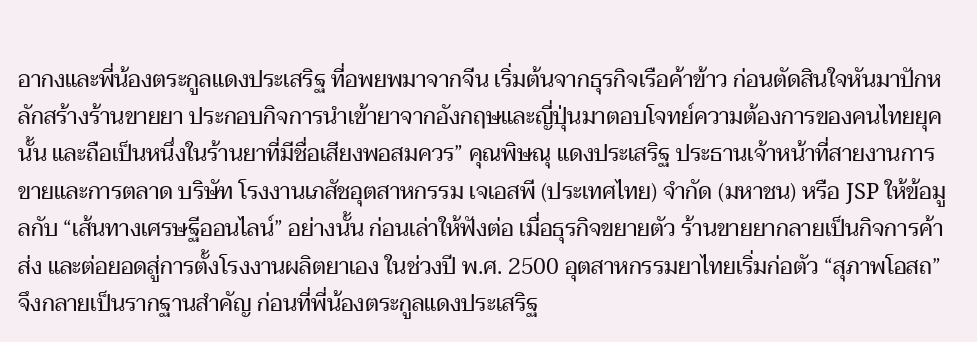อากงและพี่น้องตระกูลแดงประเสริฐ ที่อพยพมาจากจีน เริ่มต้นจากธุรกิจเรือค้าข้าว ก่อนตัดสินใจหันมาปักหลักสร้างร้านขายยา ประกอบกิจการนำเข้ายาจากอังกฤษและญี่ปุ่นมาตอบโจทย์ความต้องการของคนไทยยุคนั้น และถือเป็นหนึ่งในร้านยาที่มีชื่อเสียงพอสมควร” คุณพิษณุ แดงประเสริฐ ประธานเจ้าหน้าที่สายงานการขายและการตลาด บริษัท โรงงานเภสัชอุตสาหกรรม เจเอสพี (ประเทศไทย) จำกัด (มหาชน) หรือ JSP ให้ข้อมูลกับ “เส้นทางเศรษฐีออนไลน์” อย่างนั้น ก่อนเล่าให้ฟังต่อ เมื่อธุรกิจขยายตัว ร้านขายยากลายเป็นกิจการค้าส่ง และต่อยอดสู่การตั้งโรงงานผลิตยาเอง ในช่วงปี พ.ศ. 2500 อุตสาหกรรมยาไทยเริ่มก่อตัว “สุภาพโอสถ” จึงกลายเป็นรากฐานสำคัญ ก่อนที่พี่น้องตระกูลแดงประเสริฐ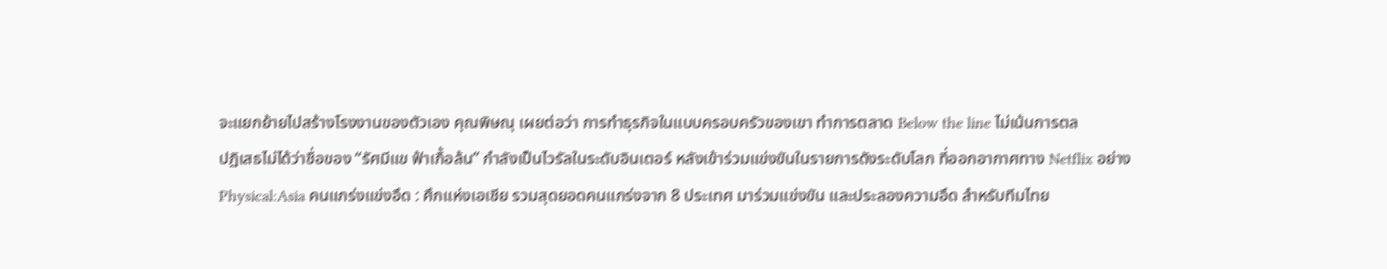จะแยกย้ายไปสร้างโรงงานของตัวเอง คุณพิษณุ เผยต่อว่า การทำธุรกิจในแบบครอบครัวของเขา ทำการตลาด Below the line ไม่เน้นการตล
ปฏิเสธไม่ได้ว่าชื่อของ “รัศมีแข ฟ้าเกื้อล้น” กำลังเป็นไวรัลในระดับอินเตอร์ หลังเข้าร่วมแข่งขันในรายการดังระดับโลก ที่ออกอากาศทาง Netflix อย่าง Physical:Asia คนแกร่งแข่งอึด : ศึกแห่งเอเชีย รวมสุดยอดคนแกร่งจาก 8 ประเทศ มาร่วมแข่งขัน และประลองความอึด สำหรับทีมไทย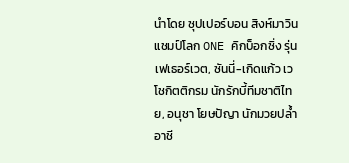นำโดย ซุปเปอร์บอน สิงห์มาวิน แชมป์โลก ONE คิกบ็อกซิ่ง รุ่นเฟเธอร์เวต, ซันนี่-เกิดแก้ว เวโชกิตติกรม นักรักบี้ทีมชาติไทย, อนุชา โยษปัญา นักมวยปล้ำอาชี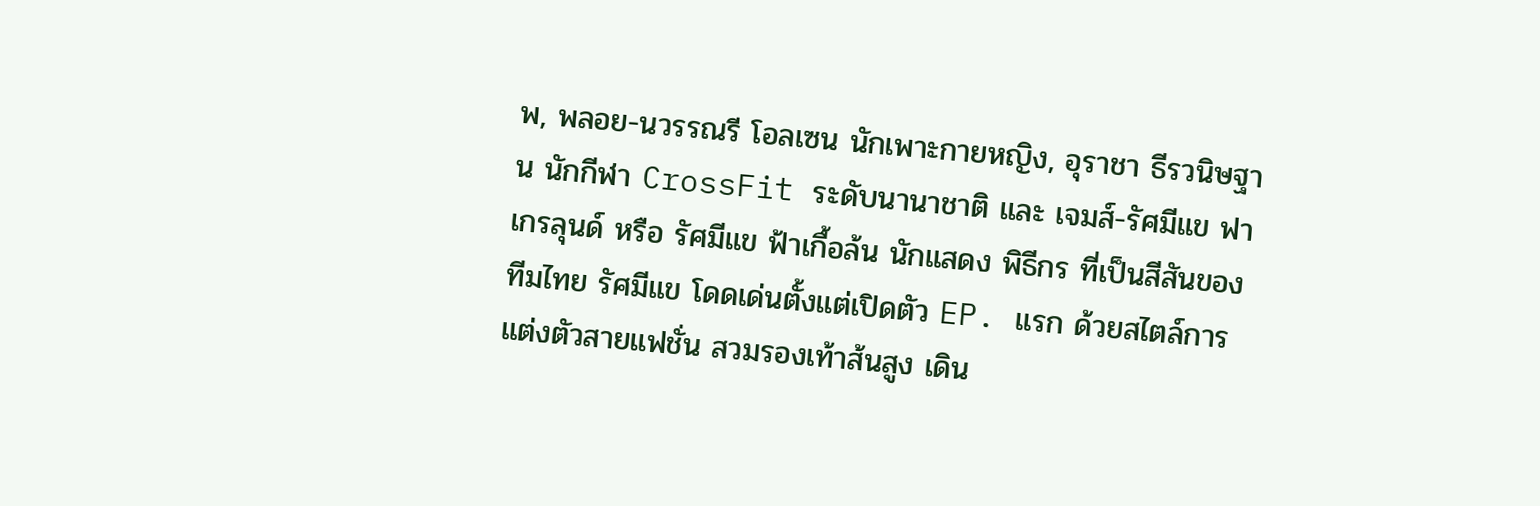พ, พลอย-นวรรณรี โอลเซน นักเพาะกายหญิง, อุราชา ธีรวนิษฐาน นักกีฬา CrossFit ระดับนานาชาติ และ เจมส์-รัศมีแข ฟาเกรลุนด์ หรือ รัศมีแข ฟ้าเกื้อล้น นักแสดง พิธีกร ที่เป็นสีสันของทีมไทย รัศมีแข โดดเด่นตั้งแต่เปิดตัว EP. แรก ด้วยสไตล์การแต่งตัวสายแฟชั่น สวมรองเท้าส้นสูง เดิน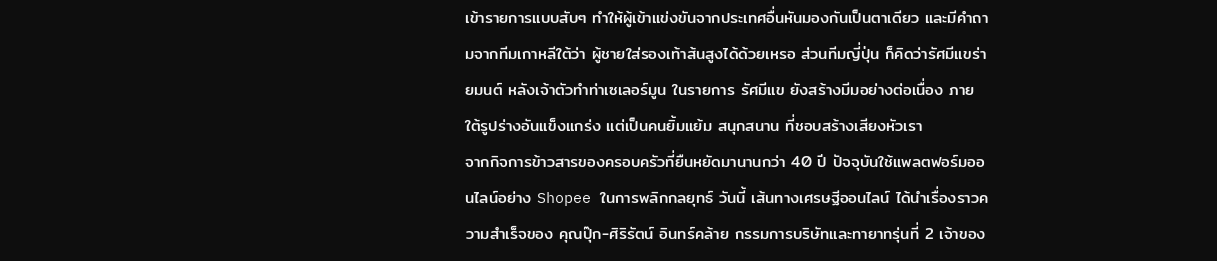เข้ารายการแบบสับๆ ทำให้ผู้เข้าแข่งขันจากประเทศอื่นหันมองกันเป็นตาเดียว และมีคำถามจากทีมเกาหลีใต้ว่า ผู้ชายใส่รองเท้าส้นสูงได้ด้วยเหรอ ส่วนทีมญี่ปุ่น ก็คิดว่ารัศมีแขร่ายมนต์ หลังเจ้าตัวทำท่าเซเลอร์มูน ในรายการ รัศมีแข ยังสร้างมีมอย่างต่อเนื่อง ภายใต้รูปร่างอันแข็งแกร่ง แต่เป็นคนยิ้มแย้ม สนุกสนาน ที่ชอบสร้างเสียงหัวเรา
จากกิจการข้าวสารของครอบครัวที่ยืนหยัดมานานกว่า 40 ปี ปัจจุบันใช้แพลตฟอร์มออนไลน์อย่าง Shopee ในการพลิกกลยุทธ์ วันนี้ เส้นทางเศรษฐีออนไลน์ ได้นำเรื่องราวความสำเร็จของ คุณปุ๊ก-ศิริรัตน์ อินทร์คล้าย กรรมการบริษัทและทายาทรุ่นที่ 2 เจ้าของ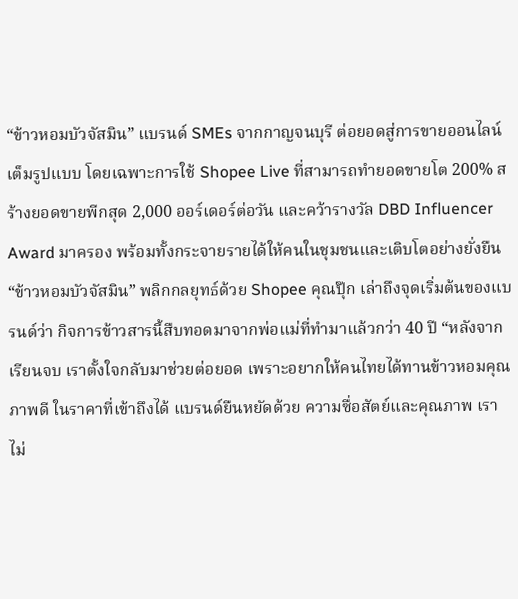“ข้าวหอมบัวจัสมิน” แบรนด์ SMEs จากกาญจนบุรี ต่อยอดสู่การขายออนไลน์เต็มรูปแบบ โดยเฉพาะการใช้ Shopee Live ที่สามารถทำยอดขายโต 200% สร้างยอดขายพีกสุด 2,000 ออร์เดอร์ต่อวัน และคว้ารางวัล DBD Influencer Award มาครอง พร้อมทั้งกระจายรายได้ให้คนในชุมชนและเติบโตอย่างยั่งยืน “ข้าวหอมบัวจัสมิน” พลิกกลยุทธ์ด้วย Shopee คุณปุ๊ก เล่าถึงจุดเริ่มต้นของแบรนด์ว่า กิจการข้าวสารนี้สืบทอดมาจากพ่อแม่ที่ทำมาแล้วกว่า 40 ปี “หลังจากเรียนจบ เราตั้งใจกลับมาช่วยต่อยอด เพราะอยากให้คนไทยได้ทานข้าวหอมคุณภาพดี ในราคาที่เข้าถึงได้ แบรนด์ยืนหยัดด้วย ความซื่อสัตย์และคุณภาพ เราไม่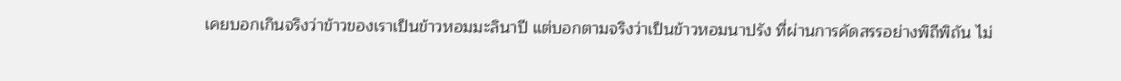เคยบอกเกินจริงว่าข้าวของเราเป็นข้าวหอมมะลินาปี แต่บอกตามจริงว่าเป็นข้าวหอมนาปรัง ที่ผ่านการคัดสรรอย่างพิถีพิถัน ไม่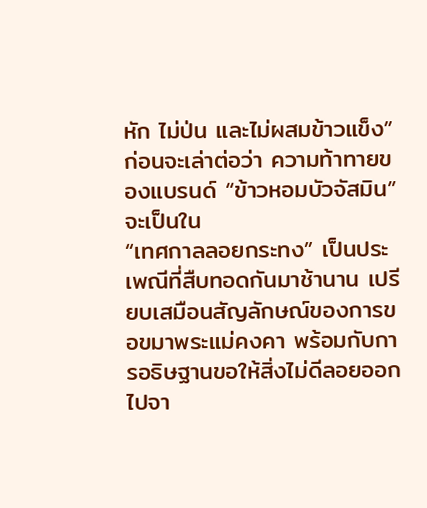หัก ไม่ป่น และไม่ผสมข้าวแข็ง” ก่อนจะเล่าต่อว่า ความท้าทายของแบรนด์ “ข้าวหอมบัวจัสมิน” จะเป็นใน
“เทศกาลลอยกระทง” เป็นประเพณีที่สืบทอดกันมาช้านาน เปรียบเสมือนสัญลักษณ์ของการขอขมาพระแม่คงคา พร้อมกับการอธิษฐานขอให้สิ่งไม่ดีลอยออกไปจา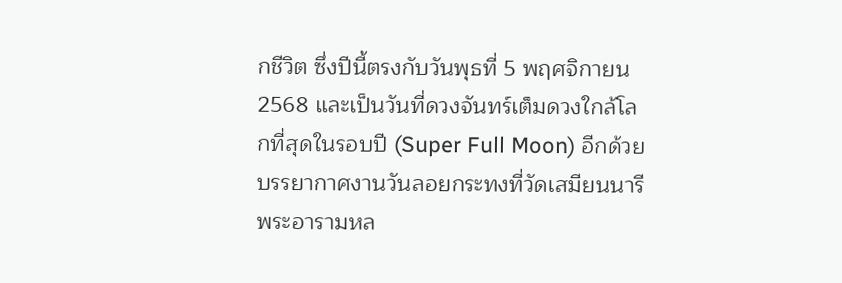กชีวิต ซึ่งปีนี้ตรงกับวันพุธที่ 5 พฤศจิกายน 2568 และเป็นวันที่ดวงจันทร์เต็มดวงใกล้โลกที่สุดในรอบปี (Super Full Moon) อีกด้วย บรรยากาศงานวันลอยกระทงที่วัดเสมียนนารี พระอารามหล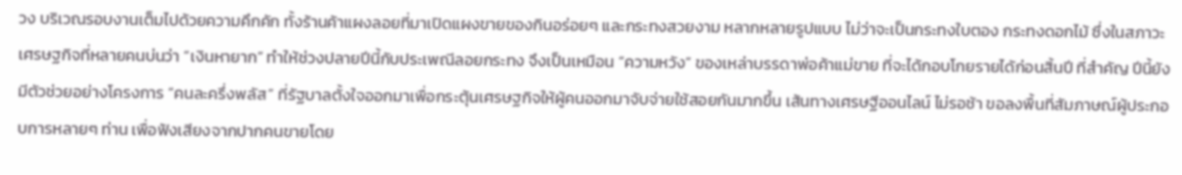วง บริเวณรอบงานเต็มไปด้วยความคึกคัก ทั้งร้านค้าแผงลอยที่มาเปิดแผงขายของกินอร่อยๆ และกระทงสวยงาม หลากหลายรูปแบบ ไม่ว่าจะเป็นกระทงใบตอง กระทงดอกไม้ ซึ่งในสภาวะเศรษฐกิจที่หลายคนบ่นว่า “เงินหายาก” ทำให้ช่วงปลายปีนี้กับประเพณีลอยกระทง จึงเป็นเหมือน “ความหวัง” ของเหล่าบรรดาพ่อค้าแม่ขาย ที่จะได้กอบโกยรายได้ก่อนสิ้นปี ที่สำคัญ ปีนี้ยังมีตัวช่วยอย่างโครงการ “คนละครึ่งพลัส” ที่รัฐบาลตั้งใจออกมาเพื่อกระตุ้นเศรษฐกิจให้ผู้คนออกมาจับจ่ายใช้สอยกันมากขึ้น เส้นทางเศรษฐีออนไลน์ ไม่รอช้า ขอลงพื้นที่สัมภาษณ์ผู้ประกอบการหลายๆ ท่าน เพื่อฟังเสียงจากปากคนขายโดย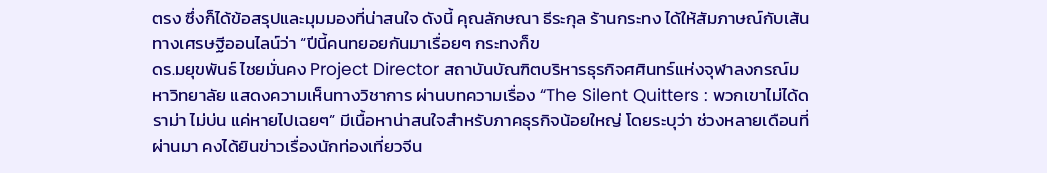ตรง ซึ่งก็ได้ข้อสรุปและมุมมองที่น่าสนใจ ดังนี้ คุณลักษณา ธีระกุล ร้านกระทง ได้ให้สัมภาษณ์กับเส้นทางเศรษฐีออนไลน์ว่า “ปีนี้คนทยอยกันมาเรื่อยๆ กระทงก็ข
ดร.มยุขพันธ์ ไชยมั่นคง Project Director สถาบันบัณฑิตบริหารธุรกิจศศินทร์แห่งจุฬาลงกรณ์มหาวิทยาลัย แสดงความเห็นทางวิชาการ ผ่านบทความเรื่อง “The Silent Quitters : พวกเขาไม่ได้ดราม่า ไม่บ่น แค่หายไปเฉยๆ” มีเนื้อหาน่าสนใจสำหรับภาคธุรกิจน้อยใหญ่ โดยระบุว่า ช่วงหลายเดือนที่ผ่านมา คงได้ยินข่าวเรื่องนักท่องเที่ยวจีน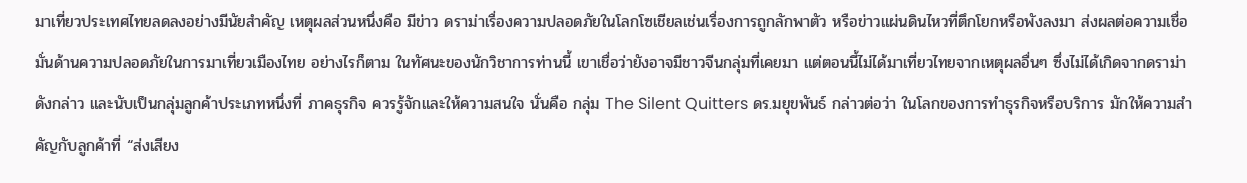มาเที่ยวประเทศไทยลดลงอย่างมีนัยสำคัญ เหตุผลส่วนหนึ่งคือ มีข่าว ดราม่าเรื่องความปลอดภัยในโลกโซเชียลเช่นเรื่องการถูกลักพาตัว หรือข่าวแผ่นดินไหวที่ตึกโยกหรือพังลงมา ส่งผลต่อความเชื่อมั่นด้านความปลอดภัยในการมาเที่ยวเมืองไทย อย่างไรก็ตาม ในทัศนะของนักวิชาการท่านนี้ เขาเชื่อว่ายังอาจมีชาวจีนกลุ่มที่เคยมา แต่ตอนนี้ไม่ได้มาเที่ยวไทยจากเหตุผลอื่นๆ ซึ่งไม่ได้เกิดจากดราม่าดังกล่าว และนับเป็นกลุ่มลูกค้าประเภทหนึ่งที่ ภาคธุรกิจ ควรรู้จักและให้ความสนใจ นั่นคือ กลุ่ม The Silent Quitters ดร.มยุขพันธ์ กล่าวต่อว่า ในโลกของการทำธุรกิจหรือบริการ มักให้ความสำคัญกับลูกค้าที่ “ส่งเสียง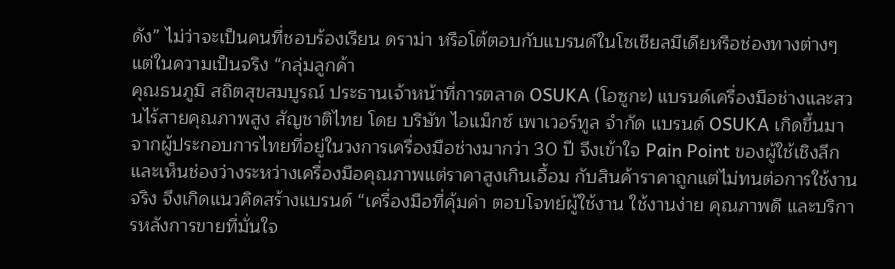ดัง” ไม่ว่าจะเป็นคนที่ชอบร้องเรียน ดราม่า หรือโต้ตอบกับแบรนด์ในโซเชียลมีเดียหรือช่องทางต่างๆ แต่ในความเป็นจริง “กลุ่มลูกค้า
คุณธนภูมิ สถิตสุขสมบูรณ์ ประธานเจ้าหน้าที่การตลาด OSUKA (โอซูกะ) แบรนด์เครื่องมือช่างและสวนไร้สายคุณภาพสูง สัญชาติไทย โดย บริษัท ไอแม็กซ์ เพาเวอร์ทูล จำกัด แบรนด์ OSUKA เกิดขึ้นมาจากผู้ประกอบการไทยที่อยู่ในวงการเครื่องมือช่างมากว่า 30 ปี จึงเข้าใจ Pain Point ของผู้ใช้เชิงลึก และเห็นช่องว่างระหว่างเครื่องมือคุณภาพแต่ราคาสูงเกินเอื้อม กับสินค้าราคาถูกแต่ไม่ทนต่อการใช้งานจริง จึงเกิดแนวคิดสร้างแบรนด์ “เครื่องมือที่คุ้มค่า ตอบโจทย์ผู้ใช้งาน ใช้งานง่าย คุณภาพดี และบริการหลังการขายที่มั่นใจ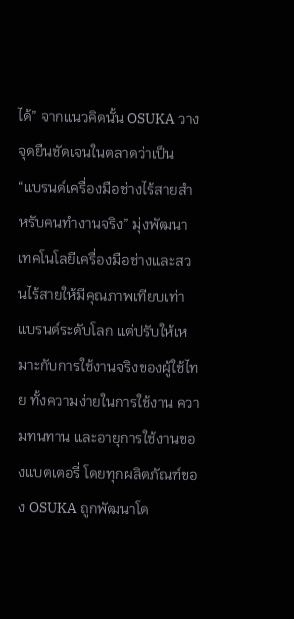ได้” จากแนวคิดนั้น OSUKA วางจุดยืนชัดเจนในตลาดว่าเป็น “แบรนด์เครื่องมือช่างไร้สายสำหรับคนทำงานจริง” มุ่งพัฒนาเทคโนโลยีเครื่องมือช่างและสวนไร้สายให้มีคุณภาพเทียบเท่าแบรนด์ระดับโลก แต่ปรับให้เหมาะกับการใช้งานจริงของผู้ใช้ไทย ทั้งความง่ายในการใช้งาน ความทนทาน และอายุการใช้งานของแบตเตอรี่ โดยทุกผลิตภัณฑ์ของ OSUKA ถูกพัฒนาโด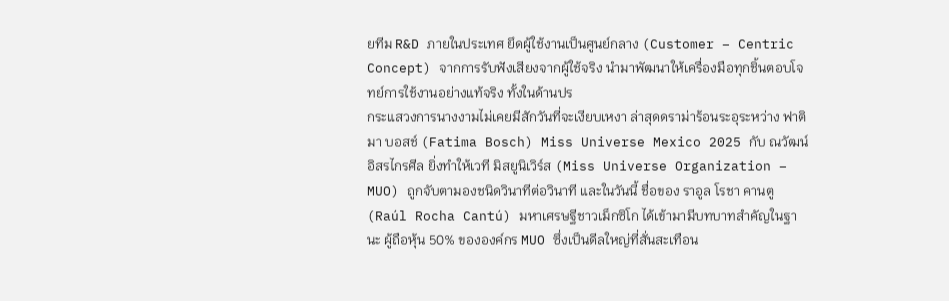ยทีม R&D ภายในประเทศ ยึดผู้ใช้งานเป็นศูนย์กลาง (Customer – Centric Concept) จากการรับฟังเสียงจากผู้ใช้จริง นำมาพัฒนาให้เครื่องมือทุกชิ้นตอบโจทย์การใช้งานอย่างแท้จริง ทั้งในด้านปร
กระแสวงการนางงามไม่เคยมีสักวันที่จะเงียบเหงา ล่าสุดดราม่าร้อนระอุระหว่าง ฟาติมา บอสช์ (Fatima Bosch) Miss Universe Mexico 2025 กับ ณวัฒน์ อิสรไกรศีล ยิ่งทำให้เวที มิสยูนิเวิร์ส (Miss Universe Organization – MUO) ถูกจับตามองชนิดวินาทีต่อวินาที และในวันนี้ ชื่อของ ราอูล โรชา คานตู (Raúl Rocha Cantú) มหาเศรษฐีชาวเม็กซิโก ได้เข้ามามีบทบาทสำคัญในฐานะ ผู้ถือหุ้น 50% ขององค์กร MUO ซึ่งเป็นดีลใหญ่ที่สั่นสะเทือน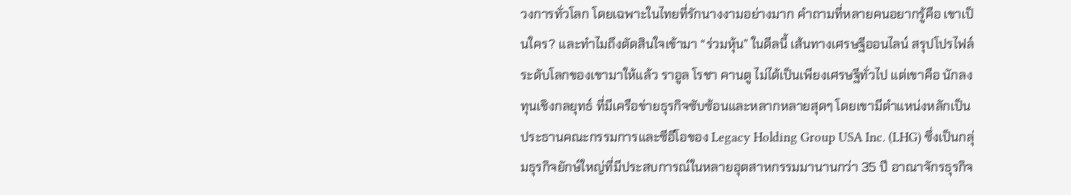วงการทั่วโลก โดยเฉพาะในไทยที่รักนางงามอย่างมาก คำถามที่หลายคนอยากรู้คือ เขาเป็นใคร? และทำไมถึงตัดสินใจเข้ามา “ร่วมหุ้น” ในดีลนี้ เส้นทางเศรษฐีออนไลน์ สรุปโปรไฟล์ระดับโลกของเขามาให้แล้ว ราอูล โรชา คานตู ไม่ได้เป็นเพียงเศรษฐีทั่วไป แต่เขาคือ นักลงทุนเชิงกลยุทธ์ ที่มีเครือข่ายธุรกิจซับซ้อนและหลากหลายสุดๆ โดยเขามีตำแหน่งหลักเป็น ประธานคณะกรรมการและซีอีโอของ Legacy Holding Group USA Inc. (LHG) ซึ่งเป็นกลุ่มธุรกิจยักษ์ใหญ่ที่มีประสบการณ์ในหลายอุตสาหกรรมมานานกว่า 35 ปี อาณาจักรธุรกิจ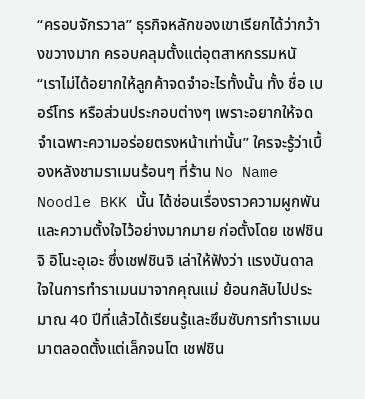“ครอบจักรวาล” ธุรกิจหลักของเขาเรียกได้ว่ากว้างขวางมาก ครอบคลุมตั้งแต่อุตสาหกรรมหนั
“เราไม่ได้อยากให้ลูกค้าจดจำอะไรทั้งนั้น ทั้ง ชื่อ เบอร์โทร หรือส่วนประกอบต่างๆ เพราะอยากให้จดจำเฉพาะความอร่อยตรงหน้าเท่านั้น” ใครจะรู้ว่าเบื้องหลังชามราเมนร้อนๆ ที่ร้าน No Name Noodle BKK นั้น ได้ซ่อนเรื่องราวความผูกพันและความตั้งใจไว้อย่างมากมาย ก่อตั้งโดย เชฟชินจิ อิโนะอุเอะ ซึ่งเชฟชินจิ เล่าให้ฟังว่า แรงบันดาลใจในการทำราเมนมาจากคุณแม่ ย้อนกลับไปประมาณ 40 ปีที่แล้วได้เรียนรู้และซึมซับการทำราเมนมาตลอดตั้งแต่เล็กจนโต เชฟชิน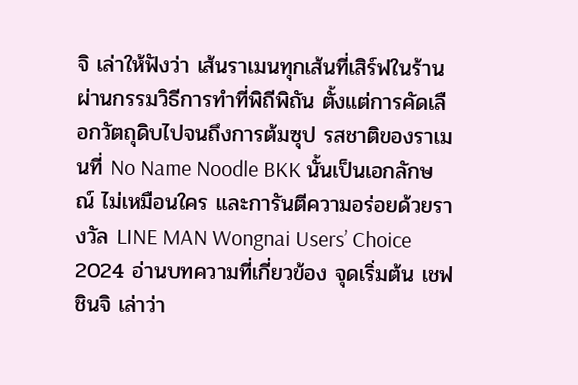จิ เล่าให้ฟังว่า เส้นราเมนทุกเส้นที่เสิร์ฟในร้าน ผ่านกรรมวิธีการทำที่พิถีพิถัน ตั้งแต่การคัดเลือกวัตถุดิบไปจนถึงการต้มซุป รสชาติของราเมนที่ No Name Noodle BKK นั้นเป็นเอกลักษณ์ ไม่เหมือนใคร และการันตีความอร่อยด้วยรางวัล LINE MAN Wongnai Users’ Choice 2024 อ่านบทความที่เกี่ยวข้อง จุดเริ่มต้น เชฟชินจิ เล่าว่า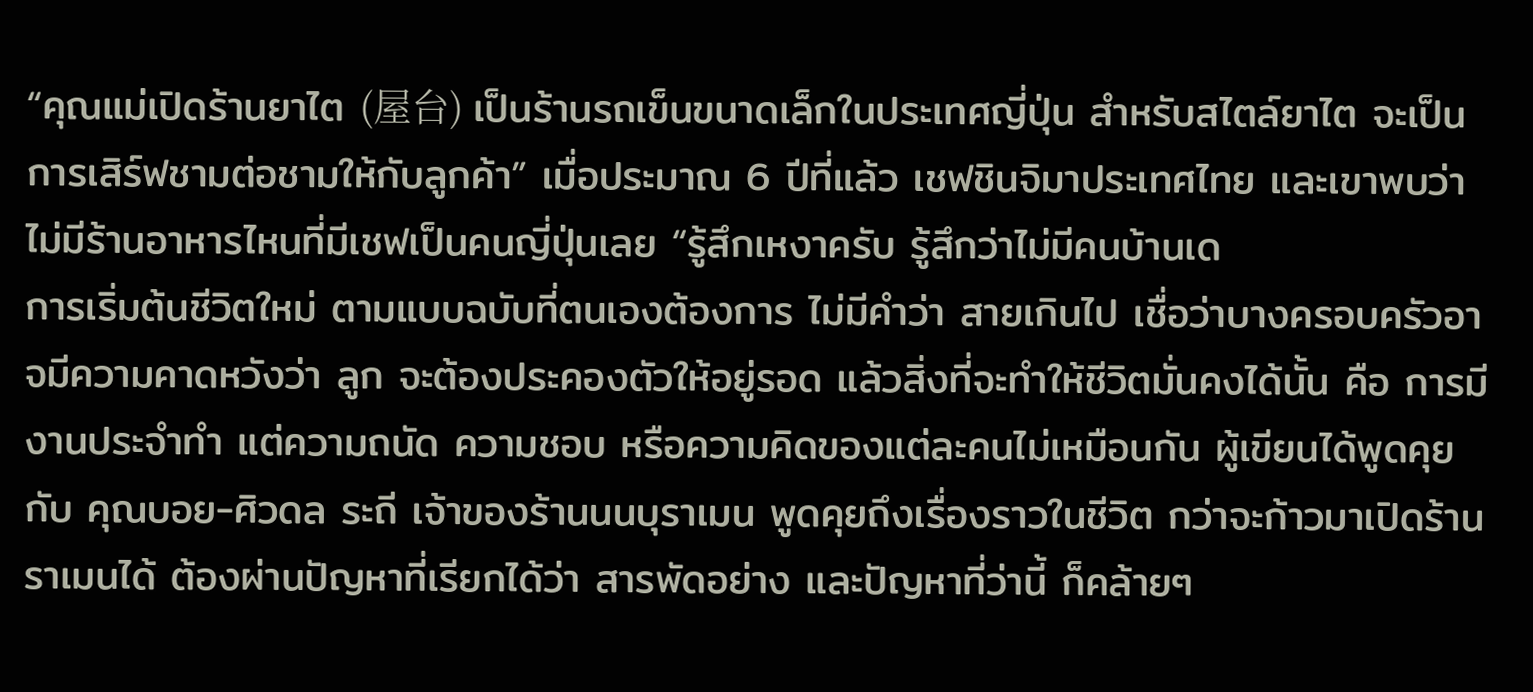“คุณแม่เปิดร้านยาไต (屋台) เป็นร้านรถเข็นขนาดเล็กในประเทศญี่ปุ่น สำหรับสไตล์ยาไต จะเป็นการเสิร์ฟชามต่อชามให้กับลูกค้า” เมื่อประมาณ 6 ปีที่แล้ว เชฟชินจิมาประเทศไทย และเขาพบว่าไม่มีร้านอาหารไหนที่มีเชฟเป็นคนญี่ปุ่นเลย “รู้สึกเหงาครับ รู้สึกว่าไม่มีคนบ้านเด
การเริ่มต้นชีวิตใหม่ ตามแบบฉบับที่ตนเองต้องการ ไม่มีคำว่า สายเกินไป เชื่อว่าบางครอบครัวอาจมีความคาดหวังว่า ลูก จะต้องประคองตัวให้อยู่รอด แล้วสิ่งที่จะทำให้ชีวิตมั่นคงได้นั้น คือ การมีงานประจำทำ แต่ความถนัด ความชอบ หรือความคิดของแต่ละคนไม่เหมือนกัน ผู้เขียนได้พูดคุยกับ คุณบอย-ศิวดล ระถี เจ้าของร้านนนบุราเมน พูดคุยถึงเรื่องราวในชีวิต กว่าจะก้าวมาเปิดร้านราเมนได้ ต้องผ่านปัญหาที่เรียกได้ว่า สารพัดอย่าง และปัญหาที่ว่านี้ ก็คล้ายๆ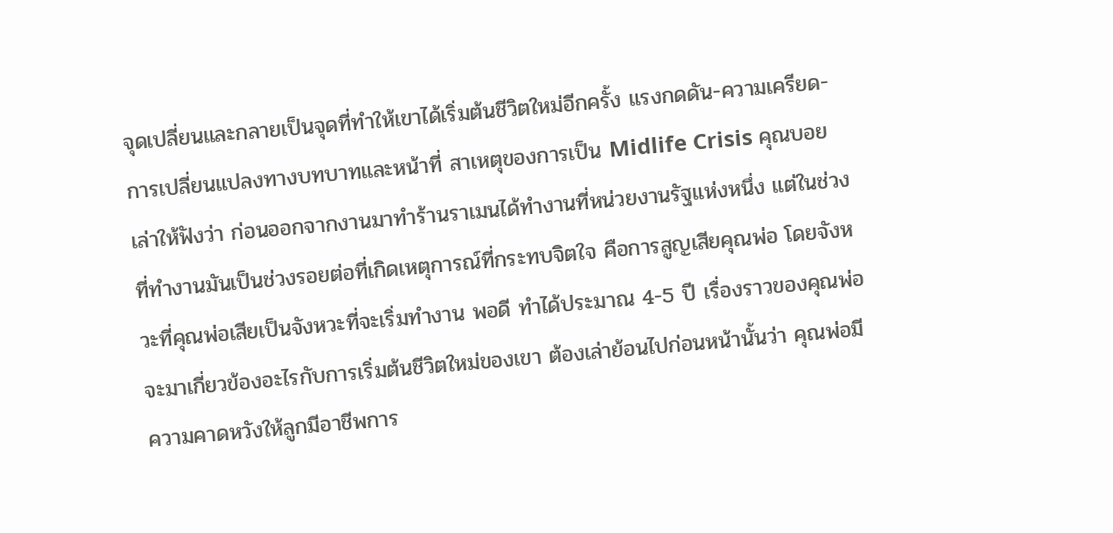จุดเปลี่ยนและกลายเป็นจุดที่ทำให้เขาได้เริ่มต้นชีวิตใหม่อีกครั้ง แรงกดดัน-ความเครียด-การเปลี่ยนแปลงทางบทบาทและหน้าที่ สาเหตุของการเป็น Midlife Crisis คุณบอย เล่าให้ฟังว่า ก่อนออกจากงานมาทำร้านราเมนได้ทำงานที่หน่วยงานรัฐแห่งหนึ่ง แต่ในช่วงที่ทำงานมันเป็นช่วงรอยต่อที่เกิดเหตุการณ์ที่กระทบจิตใจ คือการสูญเสียคุณพ่อ โดยจังหวะที่คุณพ่อเสียเป็นจังหวะที่จะเริ่มทำงาน พอดี ทำได้ประมาณ 4-5 ปี เรื่องราวของคุณพ่อจะมาเกี่ยวข้องอะไรกับการเริ่มต้นชีวิตใหม่ของเขา ต้องเล่าย้อนไปก่อนหน้านั้นว่า คุณพ่อมีความคาดหวังให้ลูกมีอาชีพการ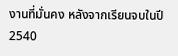งานที่มั่นคง หลังจากเรียนจบในปี 2540